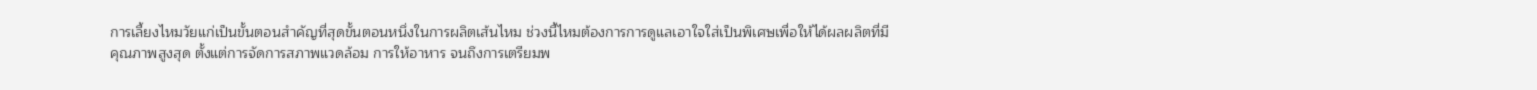การเลี้ยงไหมวัยแก่เป็นขั้นตอนสำคัญที่สุดขั้นตอนหนึ่งในการผลิตเส้นไหม ช่วงนี้ไหมต้องการการดูแลเอาใจใส่เป็นพิเศษเพื่อให้ได้ผลผลิตที่มีคุณภาพสูงสุด ตั้งแต่การจัดการสภาพแวดล้อม การให้อาหาร จนถึงการเตรียมพ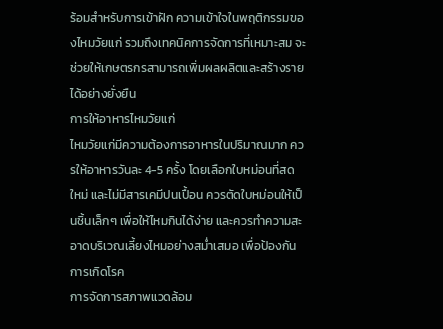ร้อมสำหรับการเข้าฝัก ความเข้าใจในพฤติกรรมของไหมวัยแก่ รวมถึงเทคนิคการจัดการที่เหมาะสม จะช่วยให้เกษตรกรสามารถเพิ่มผลผลิตและสร้างรายได้อย่างยั่งยืน
การให้อาหารไหมวัยแก่
ไหมวัยแก่มีความต้องการอาหารในปริมาณมาก ควรให้อาหารวันละ 4-5 ครั้ง โดยเลือกใบหม่อนที่สด ใหม่ และไม่มีสารเคมีปนเปื้อน ควรตัดใบหม่อนให้เป็นชิ้นเล็กๆ เพื่อให้ไหมกินได้ง่าย และควรทำความสะอาดบริเวณเลี้ยงไหมอย่างสม่ำเสมอ เพื่อป้องกันการเกิดโรค
การจัดการสภาพแวดล้อม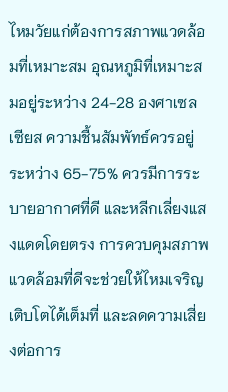ไหมวัยแก่ต้องการสภาพแวดล้อมที่เหมาะสม อุณหภูมิที่เหมาะสมอยู่ระหว่าง 24-28 องศาเซลเซียส ความชื้นสัมพัทธ์ควรอยู่ระหว่าง 65-75% ควรมีการระบายอากาศที่ดี และหลีกเลี่ยงแสงแดดโดยตรง การควบคุมสภาพแวดล้อมที่ดีจะช่วยให้ไหมเจริญเติบโตได้เต็มที่ และลดความเสี่ยงต่อการ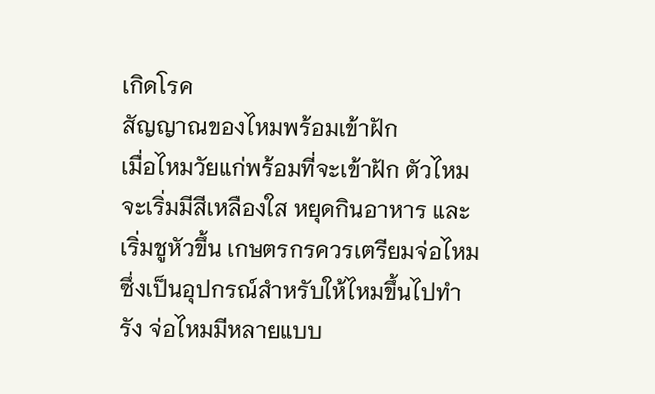เกิดโรค
สัญญาณของไหมพร้อมเข้าฝัก
เมื่อไหมวัยแก่พร้อมที่จะเข้าฝัก ตัวไหมจะเริ่มมีสีเหลืองใส หยุดกินอาหาร และเริ่มชูหัวขึ้น เกษตรกรควรเตรียมจ่อไหม ซึ่งเป็นอุปกรณ์สำหรับให้ไหมขึ้นไปทำรัง จ่อไหมมีหลายแบบ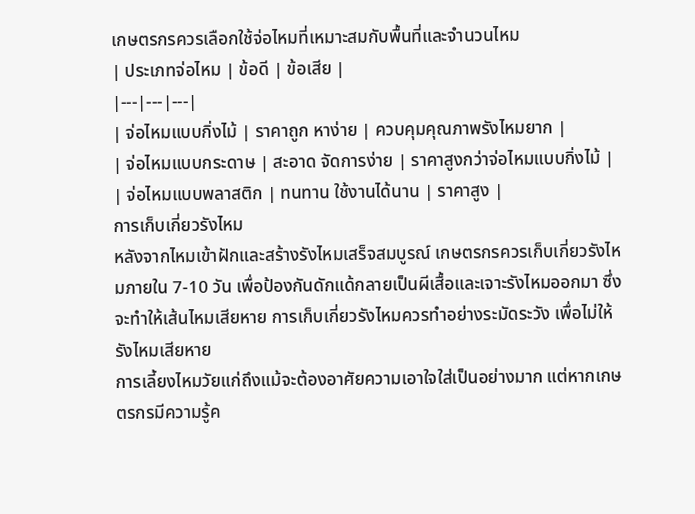เกษตรกรควรเลือกใช้จ่อไหมที่เหมาะสมกับพื้นที่และจำนวนไหม
| ประเภทจ่อไหม | ข้อดี | ข้อเสีย |
|---|---|---|
| จ่อไหมแบบกิ่งไม้ | ราคาถูก หาง่าย | ควบคุมคุณภาพรังไหมยาก |
| จ่อไหมแบบกระดาษ | สะอาด จัดการง่าย | ราคาสูงกว่าจ่อไหมแบบกิ่งไม้ |
| จ่อไหมแบบพลาสติก | ทนทาน ใช้งานได้นาน | ราคาสูง |
การเก็บเกี่ยวรังไหม
หลังจากไหมเข้าฝักและสร้างรังไหมเสร็จสมบูรณ์ เกษตรกรควรเก็บเกี่ยวรังไหมภายใน 7-10 วัน เพื่อป้องกันดักแด้กลายเป็นผีเสื้อและเจาะรังไหมออกมา ซึ่งจะทำให้เส้นไหมเสียหาย การเก็บเกี่ยวรังไหมควรทำอย่างระมัดระวัง เพื่อไม่ให้รังไหมเสียหาย
การเลี้ยงไหมวัยแก่ถึงแม้จะต้องอาศัยความเอาใจใส่เป็นอย่างมาก แต่หากเกษตรกรมีความรู้ค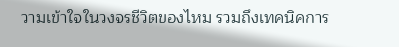วามเข้าใจในวงจรชีวิตของไหม รวมถึงเทคนิคการ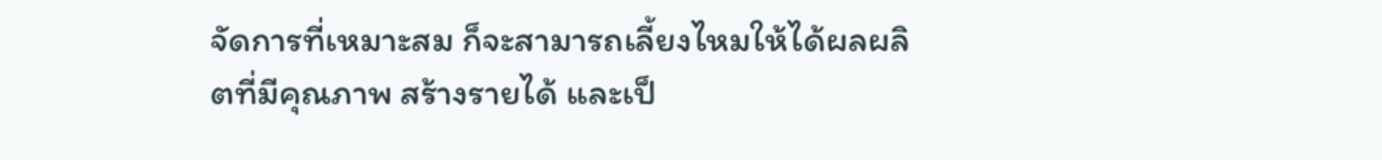จัดการที่เหมาะสม ก็จะสามารถเลี้ยงไหมให้ได้ผลผลิตที่มีคุณภาพ สร้างรายได้ และเป็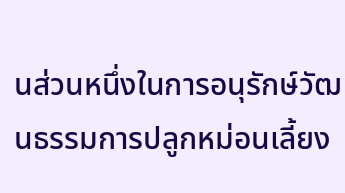นส่วนหนึ่งในการอนุรักษ์วัฒนธรรมการปลูกหม่อนเลี้ยง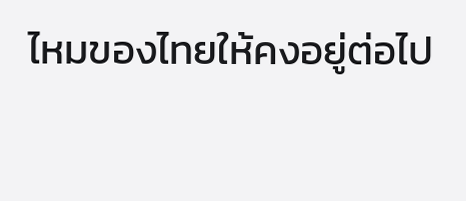ไหมของไทยให้คงอยู่ต่อไป